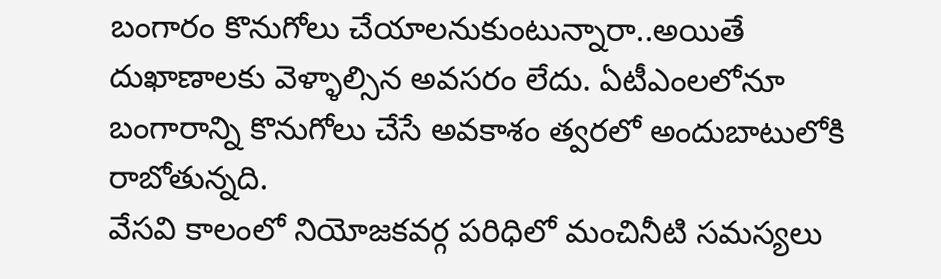బంగారం కొనుగోలు చేయాలనుకుంటున్నారా..అయితే దుఖాణాలకు వెళ్ళాల్సిన అవసరం లేదు. ఏటీఎంలలోనూ బంగారాన్ని కొనుగోలు చేసే అవకాశం త్వరలో అందుబాటులోకి రాబోతున్నది.
వేసవి కాలంలో నియోజకవర్గ పరిధిలో మంచినీటి సమస్యలు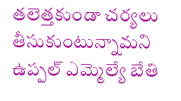తలెత్తకుండా చర్యలు తీసుకుంటున్నామని ఉప్పల్ ఎమ్మెల్యే బేతి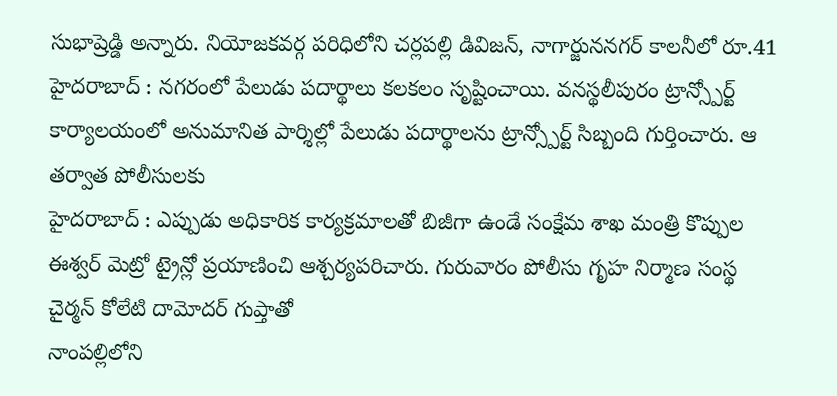సుభాష్రెడ్డి అన్నారు. నియోజకవర్గ పరిధిలోని చర్లపల్లి డివిజన్, నాగార్జుననగర్ కాలనీలో రూ.41
హైదరాబాద్ : నగరంలో పేలుడు పదార్థాలు కలకలం సృష్టించాయి. వనస్థలీపురం ట్రాన్స్పోర్ట్ కార్యాలయంలో అనుమానిత పార్శిల్లో పేలుడు పదార్థాలను ట్రాన్స్పోర్ట్ సిబ్బంది గుర్తించారు. ఆ తర్వాత పోలీసులకు
హైదరాబాద్ : ఎప్పుడు అధికారిక కార్యక్రమాలతో బిజీగా ఉండే సంక్షేమ శాఖ మంత్రి కొప్పుల ఈశ్వర్ మెట్రో ట్రైన్లో ప్రయాణించి ఆశ్చర్యపరిచారు. గురువారం పోలీసు గృహ నిర్మాణ సంస్థ చైర్మన్ కోలేటి దామోదర్ గుప్తాతో
నాంపల్లిలోని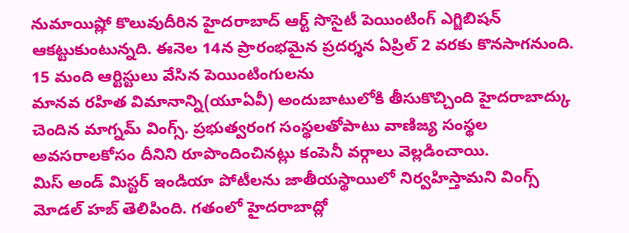నుమాయిష్లో కొలువుదీరిన హైదరాబాద్ ఆర్ట్ సొసైటీ పెయింటింగ్ ఎగ్జిబిషన్ ఆకట్టుకుంటున్నది. ఈనెల 14న ప్రారంభమైన ప్రదర్శన ఏప్రిల్ 2 వరకు కొనసాగనుంది. 15 మంది ఆర్టిస్టులు వేసిన పెయింటింగులను
మానవ రహిత విమానాన్ని(యూఏవీ) అందుబాటులోకి తీసుకొచ్చింది హైదరాబాద్కు చెందిన మాగ్నమ్ వింగ్స్. ప్రభుత్వరంగ సంస్థలతోపాటు వాణిజ్య సంస్థల అవసరాలకోసం దీనిని రూపొందించినట్లు కంపెనీ వర్గాలు వెల్లడించాయి.
మిస్ అండ్ మిస్టర్ ఇండియా పోటీలను జాతీయస్థాయిలో నిర్వహిస్తామని వింగ్స్ మోడల్ హబ్ తెలిపింది. గతంలో హైదరాబాద్లో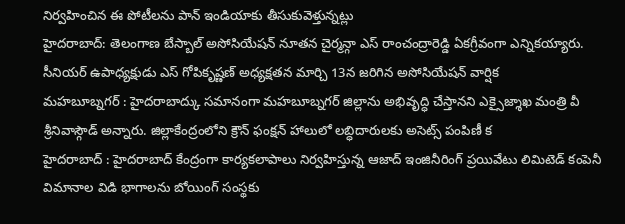నిర్వహించిన ఈ పోటీలను పాన్ ఇండియాకు తీసుకువెళ్తున్నట్లు
హైదరాబాద్: తెలంగాణ బేస్బాల్ అసోసియేషన్ నూతన చైర్మన్గా ఎస్ రాంచంద్రారెడ్డి ఏకగ్రీవంగా ఎన్నికయ్యారు. సీనియర్ ఉపాధ్యక్షుడు ఎస్ గోపికృష్ణణ్ అధ్యక్షతన మార్చి 13న జరిగిన అసోసియేషన్ వార్షిక
మహబూబ్నగర్ : హైదరాబాద్కు సమానంగా మహబూబ్నగర్ జిల్లాను అభివృద్ధి చేస్తానని ఎక్సైజ్శాఖ మంత్రి వీ శ్రీనివాస్గౌడ్ అన్నారు. జిల్లాకేంద్రంలోని క్రౌన్ ఫంక్షన్ హాలులో లబ్ధిదారులకు అసెట్స్ పంపిణీ క
హైదరాబాద్ : హైదరాబాద్ కేంద్రంగా కార్యకలాపాలు నిర్వహిస్తున్న ఆజాద్ ఇంజినీరింగ్ ప్రయివేటు లిమిటెడ్ కంపెనీ విమానాల విడి భాగాలను బోయింగ్ సంస్థకు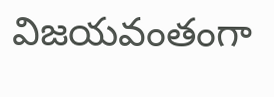విజయవంతంగా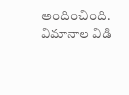అందించింది. విమానాల విడి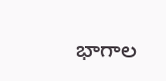భాగాల